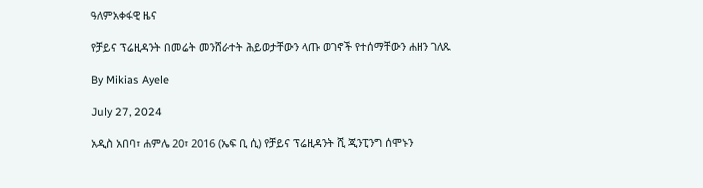ዓለምአቀፋዊ ዜና

የቻይና ፕሬዚዳንት በመሬት መንሸራተት ሕይወታቸውን ላጡ ወገኖች የተሰማቸውን ሐዘን ገለጹ

By Mikias Ayele

July 27, 2024

አዲስ አበባ፣ ሐምሌ 20፣ 2016 (ኤፍ ቢ ሲ) የቻይና ፕሬዚዳንት ሺ ጂንፒንግ ሰሞኑን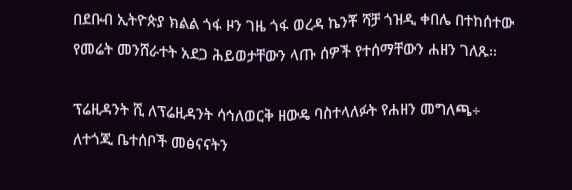በደቡብ ኢትዮጵያ ክልል ጎፋ ዞን ገዜ ጎፋ ወረዳ ኬንቾ ሻቻ ጎዝዲ ቀበሌ በተከሰተው የመሬት መንሸራተት አደጋ ሕይወታቸውን ላጡ ሰዎች የተሰማቸውን ሐዘን ገለጹ፡፡

ፕሬዚዳንት ሺ ለፕሬዚዳንት ሳኅለወርቅ ዘውዴ ባስተላለፉት የሐዘን መግለጫ÷  ለተጎጂ ቤተሰቦች መፅናናትን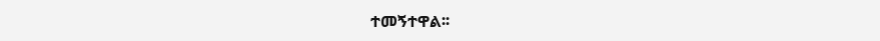ተመኝተዋል፡፡